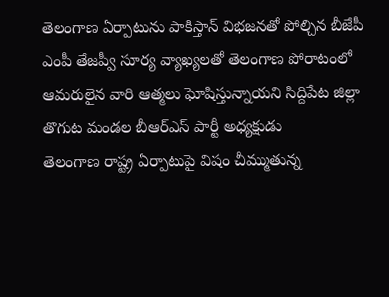తెలంగాణ ఏర్పాటును పాకిస్తాన్ విభజనతో పోల్చిన బీజేపీ ఎంపీ తేజప్వీ సూర్య వ్యాఖ్యలతో తెలంగాణ పోరాటంలో ఆమరులైన వారి ఆత్మలు ఘోషిస్తున్నాయని సిద్దిపేట జిల్లా తొగుట మండల బీఆర్ఎస్ పార్టీ అధ్యక్షుడు
తెలంగాణ రాష్ట్ర ఏర్పాటుపై విషం చీమ్ముతున్న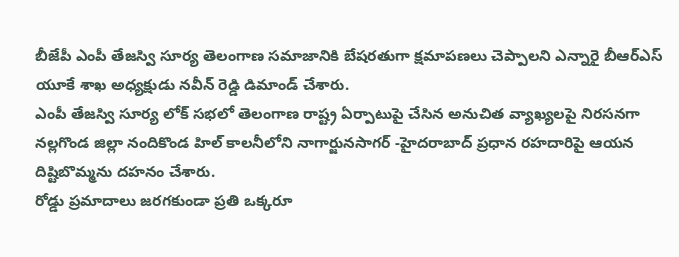బీజేపీ ఎంపీ తేజస్వి సూర్య తెలంగాణ సమాజానికి బేషరతుగా క్షమాపణలు చెప్పాలని ఎన్నారై బీఆర్ఎస్ యూకే శాఖ అధ్యక్షుడు నవీన్ రెడ్డి డిమాండ్ చేశారు.
ఎంపీ తేజస్వి సూర్య లోక్ సభలో తెలంగాణ రాష్ట్ర ఏర్పాటుపై చేసిన అనుచిత వ్యాఖ్యలపై నిరసనగా నల్లగొండ జిల్లా నందికొండ హిల్ కాలనీలోని నాగార్జునసాగర్ -హైదరాబాద్ ప్రధాన రహదారిపై ఆయన దిష్టిబొమ్మను దహనం చేశారు.
రోడ్డు ప్రమాదాలు జరగకుండా ప్రతి ఒక్కరూ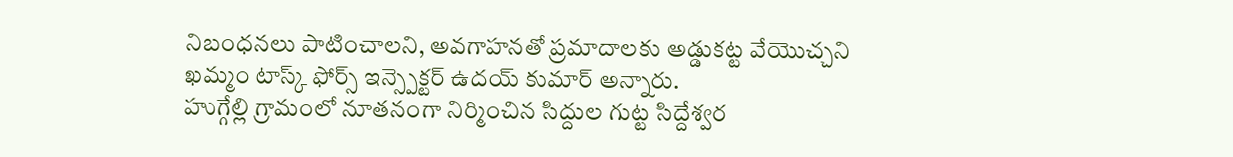నిబంధనలు పాటించాలని, అవగాహనతో ప్రమాదాలకు అడ్డుకట్ట వేయొచ్చని ఖమ్మం టాస్క్ ఫోర్స్ ఇన్స్పెక్టర్ ఉదయ్ కుమార్ అన్నారు.
హుగ్గేల్లి గ్రామంలో నూతనంగా నిర్మించిన సిద్దుల గుట్ట సిద్దేశ్వర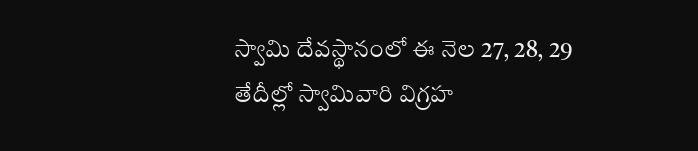స్వామి దేవస్థానంలో ఈ నెల 27, 28, 29 తేదీల్లో స్వామివారి విగ్రహ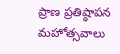ప్రాణ ప్రతిష్ఠాపన మహోత్సవాలు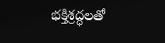భక్తిశ్రద్ధలతో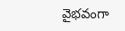వైభవంగా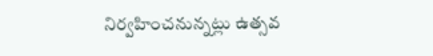నిర్వహించనున్నట్లు ఉత్సవ